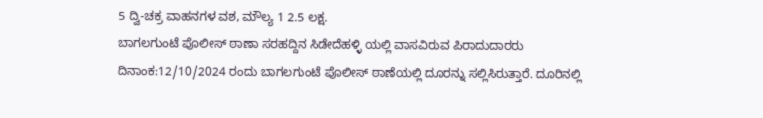5 ದ್ವಿ-ಚಕ್ರ ವಾಹನಗಳ ವಶ, ಮೌಲ್ಯ 1 2.5 ಲಕ್ಷ.
ಬಾಗಲಗುಂಟೆ ಪೊಲೀಸ್ ಠಾಣಾ ಸರಹದ್ದಿನ ಸಿಡೇದೆಹಳ್ಳಿ ಯಲ್ಲಿ ವಾಸವಿರುವ ಪಿರಾದುದಾರರು ದಿನಾಂಕ:12/10/2024 ರಂದು ಬಾಗಲಗುಂಟೆ ಪೊಲೀಸ್ ಠಾಣೆಯಲ್ಲಿ ದೂರನ್ನು ಸಲ್ಲಿಸಿರುತ್ತಾರೆ. ದೂರಿನಲ್ಲಿ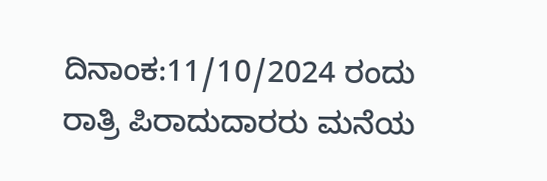ದಿನಾಂಕ:11/10/2024 ರಂದು ರಾತ್ರಿ ಪಿರಾದುದಾರರು ಮನೆಯ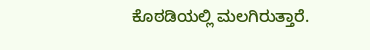ಕೊಠಡಿಯಲ್ಲಿ ಮಲಗಿರುತ್ತಾರೆ.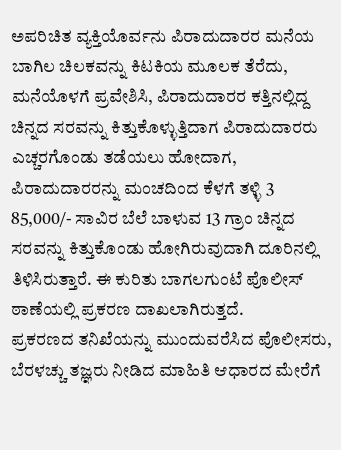ಅಪರಿಚಿತ ವ್ಯಕ್ತಿಯೊರ್ವನು ಪಿರಾದುದಾರರ ಮನೆಯ ಬಾಗಿಲ ಚಿಲಕವನ್ನು ಕಿಟಕಿಯ ಮೂಲಕ ತೆರೆದು, ಮನೆಯೊಳಗೆ ಪ್ರವೇಶಿಸಿ, ಪಿರಾದುದಾರರ ಕತ್ತಿನಲ್ಲಿದ್ದ ಚಿನ್ನದ ಸರವನ್ನು ಕಿತ್ತುಕೊಳ್ಳುತ್ತಿದಾಗ ಪಿರಾದುದಾರರು ಎಚ್ಚರಗೊಂಡು ತಡೆಯಲು ಹೋದಾಗ, ಪಿರಾದುದಾರರನ್ನು ಮಂಚದಿಂದ ಕೆಳಗೆ ತಳ್ಳಿ 3 85,000/- ಸಾವಿರ ಬೆಲೆ ಬಾಳುವ 13 ಗ್ರಾಂ ಚಿನ್ನದ ಸರವನ್ನು ಕಿತ್ತುಕೊಂಡು ಹೋಗಿರುವುದಾಗಿ ದೂರಿನಲ್ಲಿ ತಿಳಿಸಿರುತ್ತಾರೆ. ಈ ಕುರಿತು ಬಾಗಲಗುಂಟೆ ಪೊಲೀಸ್ ಠಾಣೆಯಲ್ಲಿ ಪ್ರಕರಣ ದಾಖಲಾಗಿರುತ್ತದೆ.
ಪ್ರಕರಣದ ತನಿಖೆಯನ್ನು ಮುಂದುವರೆಸಿದ ಪೊಲೀಸರು, ಬೆರಳಚ್ಚು ತಜ್ಞರು ನೀಡಿದ ಮಾಹಿತಿ ಆಧಾರದ ಮೇರೆಗೆ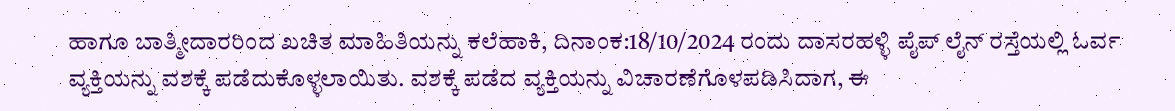ಹಾಗೂ ಬಾತ್ಮೀದಾರರಿಂದ ಖಚಿತ ಮಾಹಿತಿಯನ್ನು ಕಲೆಹಾಕಿ, ದಿನಾಂಕ:18/10/2024 ರಂದು ದಾಸರಹಳ್ಳಿ ಪೈಪ್ ಲೈನ್ ರಸ್ತೆಯಲ್ಲಿ ಓರ್ವ ವ್ಯಕ್ತಿಯನ್ನು ವಶಕ್ಕೆ ಪಡೆದುಕೊಳ್ಳಲಾಯಿತು. ವಶಕ್ಕೆ ಪಡೆದ ವ್ಯಕ್ತಿಯನ್ನು ವಿಚಾರಣೆಗೊಳಪಡಿಸಿದಾಗ, ಈ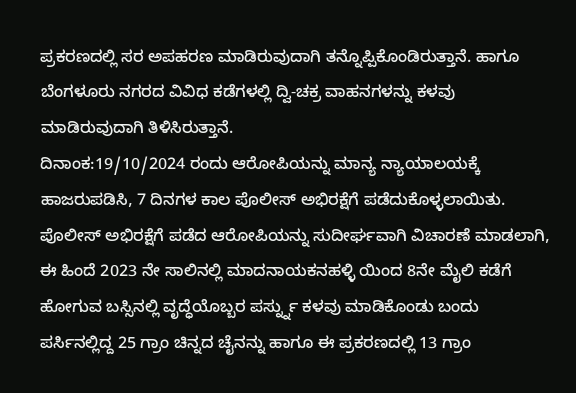ಪ್ರಕರಣದಲ್ಲಿ ಸರ ಅಪಹರಣ ಮಾಡಿರುವುದಾಗಿ ತನ್ನೊಪ್ಪಿಕೊಂಡಿರುತ್ತಾನೆ. ಹಾಗೂ ಬೆಂಗಳೂರು ನಗರದ ವಿವಿಧ ಕಡೆಗಳಲ್ಲಿ ದ್ವಿ-ಚಕ್ರ ವಾಹನಗಳನ್ನು ಕಳವು ಮಾಡಿರುವುದಾಗಿ ತಿಳಿಸಿರುತ್ತಾನೆ.
ದಿನಾಂಕ:19/10/2024 ರಂದು ಆರೋಪಿಯನ್ನು ಮಾನ್ಯ ನ್ಯಾಯಾಲಯಕ್ಕೆ ಹಾಜರುಪಡಿಸಿ, 7 ದಿನಗಳ ಕಾಲ ಪೊಲೀಸ್ ಅಭಿರಕ್ಷೆಗೆ ಪಡೆದುಕೊಳ್ಳಲಾಯಿತು.
ಪೊಲೀಸ್ ಅಭಿರಕ್ಷೆಗೆ ಪಡೆದ ಆರೋಪಿಯನ್ನು ಸುದೀರ್ಘವಾಗಿ ವಿಚಾರಣೆ ಮಾಡಲಾಗಿ, ಈ ಹಿಂದೆ 2023 ನೇ ಸಾಲಿನಲ್ಲಿ ಮಾದನಾಯಕನಹಳ್ಳಿ ಯಿಂದ 8ನೇ ಮೈಲಿ ಕಡೆಗೆ ಹೋಗುವ ಬಸ್ಸಿನಲ್ಲಿ ವೃದ್ಧೆಯೊಬ್ಬರ ಪರ್ಸ್ನ್ನು ಕಳವು ಮಾಡಿಕೊಂಡು ಬಂದು ಪರ್ಸಿನಲ್ಲಿದ್ದ 25 ಗ್ರಾಂ ಚಿನ್ನದ ಚೈನನ್ನು ಹಾಗೂ ಈ ಪ್ರಕರಣದಲ್ಲಿ 13 ಗ್ರಾಂ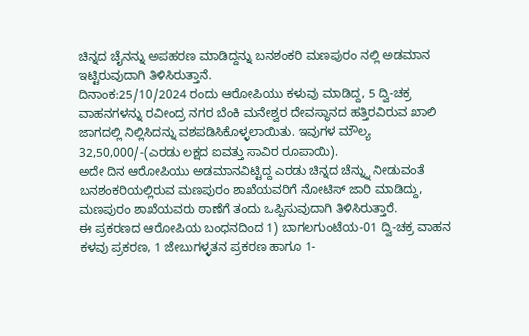ಚಿನ್ನದ ಚೈನನ್ನು ಅಪಹರಣ ಮಾಡಿದ್ದನ್ನು ಬನಶಂಕರಿ ಮಣಪುರಂ ನಲ್ಲಿ ಅಡಮಾನ ಇಟ್ಟಿರುವುದಾಗಿ ತಿಳಿಸಿರುತ್ತಾನೆ.
ದಿನಾಂಕ:25/10/2024 ರಂದು ಆರೋಪಿಯು ಕಳುವು ಮಾಡಿದ್ದ, 5 ದ್ವಿ-ಚಕ್ರ ವಾಹನಗಳನ್ನು ರವೀಂದ್ರ ನಗರ ಬೆಂಕಿ ಮನೇಶ್ವರ ದೇವಸ್ಥಾನದ ಹತ್ತಿರವಿರುವ ಖಾಲಿ ಜಾಗದಲ್ಲಿ ನಿಲ್ಲಿಸಿದನ್ನು ವಶಪಡಿಸಿಕೊಳ್ಳಲಾಯಿತು. ಇವುಗಳ ಮೌಲ್ಯ 32,50,000/-(ಎರಡು ಲಕ್ಷದ ಐವತ್ತು ಸಾವಿರ ರೂಪಾಯಿ).
ಅದೇ ದಿನ ಆರೋಪಿಯು ಅಡಮಾನವಿಟ್ಟಿದ್ದ ಎರಡು ಚಿನ್ನದ ಚೆನ್ನ್ನು ನೀಡುವಂತೆ ಬನಶಂಕರಿಯಲ್ಲಿರುವ ಮಣಪುರಂ ಶಾಖೆಯವರಿಗೆ ನೋಟಿಸ್ ಜಾರಿ ಮಾಡಿದ್ದು, ಮಣಪುರಂ ಶಾಖೆಯವರು ಠಾಣೆಗೆ ತಂದು ಒಪ್ಪಿಸುವುದಾಗಿ ತಿಳಿಸಿರುತ್ತಾರೆ.
ಈ ಪ್ರಕರಣದ ಆರೋಪಿಯ ಬಂಧನದಿಂದ 1) ಬಾಗಲಗುಂಟೆಯ-01 ದ್ವಿ-ಚಕ್ರ ವಾಹನ ಕಳವು ಪ್ರಕರಣ, 1 ಜೇಬುಗಳ್ಳತನ ಪ್ರಕರಣ ಹಾಗೂ 1-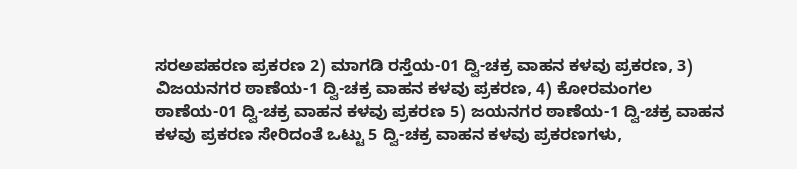ಸರಅಪಹರಣ ಪ್ರಕರಣ 2) ಮಾಗಡಿ ರಸ್ತೆಯ-01 ದ್ವಿ-ಚಕ್ರ ವಾಹನ ಕಳವು ಪ್ರಕರಣ, 3) ವಿಜಯನಗರ ಠಾಣೆಯ-1 ದ್ವಿ-ಚಕ್ರ ವಾಹನ ಕಳವು ಪ್ರಕರಣ, 4) ಕೋರಮಂಗಲ ಠಾಣೆಯ-01 ದ್ವಿ-ಚಕ್ರ ವಾಹನ ಕಳವು ಪ್ರಕರಣ 5) ಜಯನಗರ ಠಾಣೆಯ-1 ದ್ವಿ-ಚಕ್ರ ವಾಹನ ಕಳವು ಪ್ರಕರಣ ಸೇರಿದಂತೆ ಒಟ್ಟು 5 ದ್ವಿ-ಚಕ್ರ ವಾಹನ ಕಳವು ಪ್ರಕರಣಗಳು,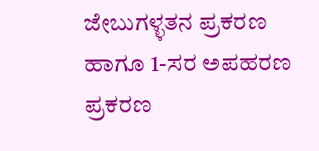ಜೇಬುಗಳ್ಳತನ ಪ್ರಕರಣ ಹಾಗೂ 1-ಸರ ಅಪಹರಣ ಪ್ರಕರಣ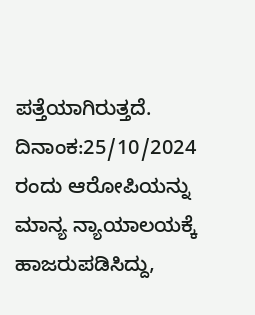ಪತ್ತೆಯಾಗಿರುತ್ತದೆ.
ದಿನಾಂಕ:25/10/2024 ರಂದು ಆರೋಪಿಯನ್ನು ಮಾನ್ಯ ನ್ಯಾಯಾಲಯಕ್ಕೆ ಹಾಜರುಪಡಿಸಿದ್ದು,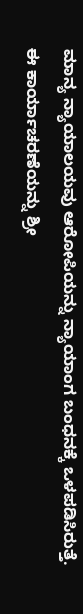ಮಾನ್ಯ ನ್ಯಾಯಾಲಯವು ಆರೋಪಿಯನ್ನು ನ್ಯಾಯಾಂಗ ಬಂಧನಕ್ಕೆ ಒಳಪಡಿಸಿರುತ್ತೆ.
ಈ ಕಾರ್ಯಾಚರಣೆಯನ್ನು ಶ್ರೀ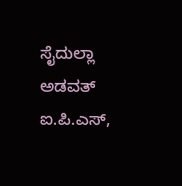ಸೈದುಲ್ಲಾ ಅಡವತ್ ಐ.ಪಿ.ಎಸ್,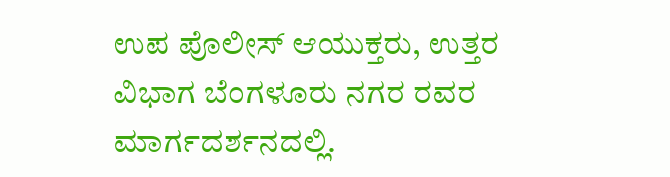ಉಪ ಪೊಲೀಸ್ ಆಯುಕ್ತರು, ಉತ್ತರ ವಿಭಾಗ ಬೆಂಗಳೂರು ನಗರ ರವರ ಮಾರ್ಗದರ್ಶನದಲ್ಲಿ.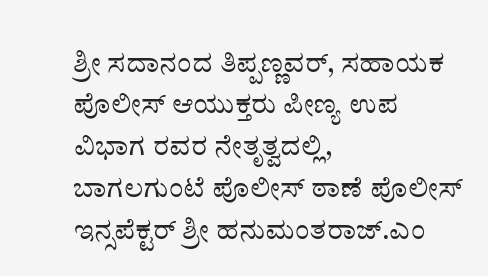ಶ್ರೀ ಸದಾನಂದ ತಿಪ್ಪಣ್ಣವರ್, ಸಹಾಯಕ ಪೊಲೀಸ್ ಆಯುಕ್ತರು ಪೀಣ್ಯ ಉಪ ವಿಭಾಗ ರವರ ನೇತೃತ್ವದಲ್ಲಿ, ಬಾಗಲಗುಂಟೆ ಪೊಲೀಸ್ ಠಾಣೆ ಪೊಲೀಸ್ ಇನ್ಸಪೆಕ್ಟರ್ ಶ್ರೀ ಹನುಮಂತರಾಜ್.ಎಂ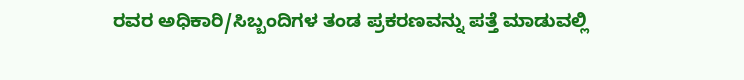ರವರ ಅಧಿಕಾರಿ/ಸಿಬ್ಬಂದಿಗಳ ತಂಡ ಪ್ರಕರಣವನ್ನು ಪತ್ತೆ ಮಾಡುವಲ್ಲಿ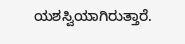ಯಶಸ್ವಿಯಾಗಿರುತ್ತಾರೆ.